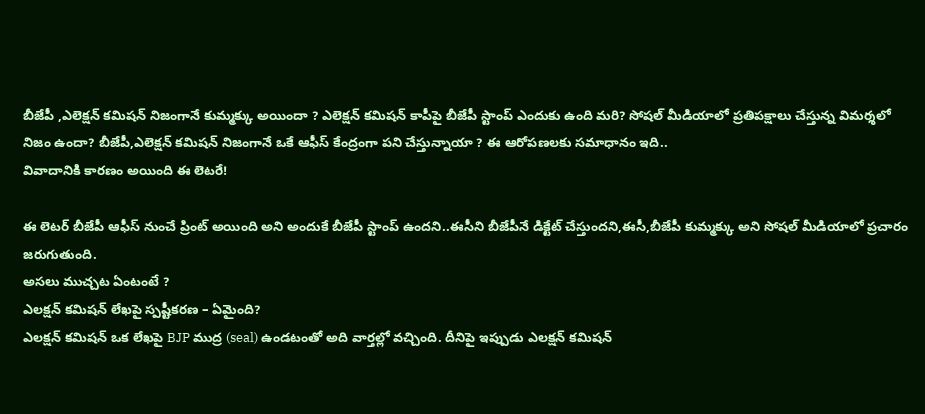బీజేపీ ,ఎలెక్షన్ కమిషన్ నిజంగానే కుమ్మక్కు అయిందా ? ఎలెక్షన్ కమిషన్ కాపీపై బీజేపీ స్టాంప్ ఎందుకు ఉంది మరి? సోషల్ మీడియాలో ప్రతిపక్షాలు చేస్తున్న విమర్శలో నిజం ఉందా? బీజేపీ,ఎలెక్షన్ కమిషన్ నిజంగానే ఒకే ఆఫీస్ కేంద్రంగా పని చేస్తున్నాయా ? ఈ ఆరోపణలకు సమాధానం ఇది..
వివాదానికి కారణం అయింది ఈ లెటరే!

ఈ లెటర్ బీజేపీ ఆఫీస్ నుంచే ప్రింట్ అయింది అని అందుకే బీజేపీ స్టాంప్ ఉందని..ఈసీని బీజేపీనే డిక్టేట్ చేస్తుందని,ఈసీ,బీజేపీ కుమ్మక్కు అని సోషల్ మీడియాలో ప్రచారం జరుగుతుంది.
అసలు ముచ్చట ఏంటంటే ?
ఎలక్షన్ కమిషన్ లేఖపై స్పష్టీకరణ – ఏమైంది?
ఎలక్షన్ కమిషన్ ఒక లేఖపై BJP ముద్ర (seal) ఉండటంతో అది వార్తల్లో వచ్చింది. దీనిపై ఇప్పుడు ఎలక్షన్ కమిషన్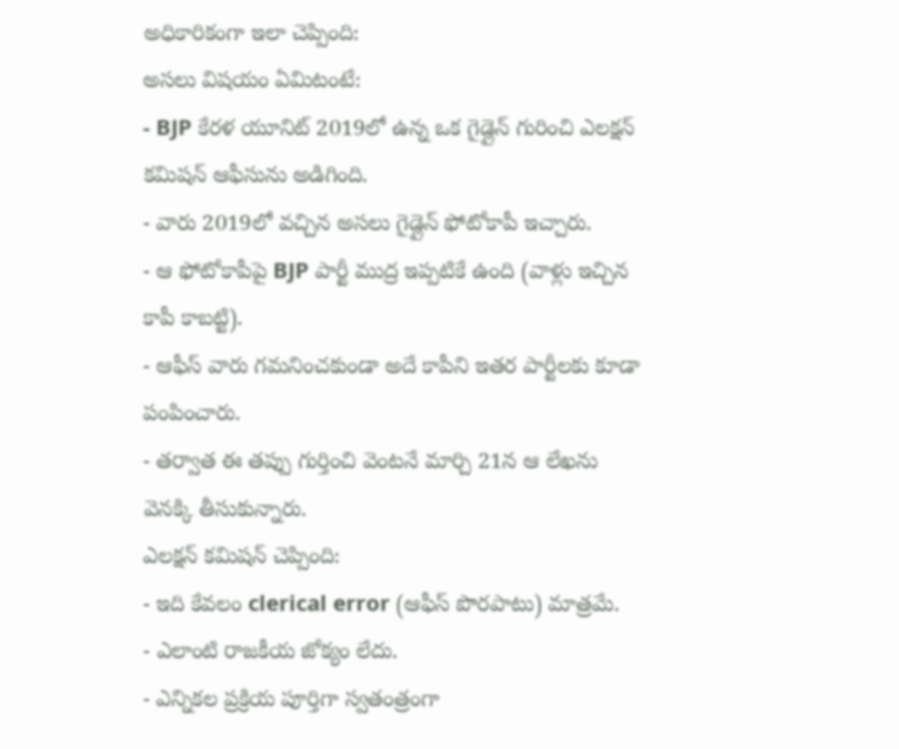అధికారికంగా ఇలా చెప్పింది:
అసలు విషయం ఏమిటంటే:
- BJP కేరళ యూనిట్ 2019లో ఉన్న ఒక గైడ్లైన్ గురించి ఎలక్షన్ కమిషన్ ఆఫీసును అడిగింది.
- వారు 2019లో వచ్చిన అసలు గైడ్లైన్ ఫోటోకాపీ ఇచ్చారు.
- ఆ ఫోటోకాపీపై BJP పార్టీ ముద్ర ఇప్పటికే ఉంది (వాళ్లు ఇచ్చిన కాపీ కాబట్టి).
- ఆఫీస్ వారు గమనించకుండా అదే కాపీని ఇతర పార్టీలకు కూడా పంపించారు.
- తర్వాత ఈ తప్పు గుర్తించి వెంటనే మార్చి 21న ఆ లేఖను వెనక్కి తీసుకున్నారు.
ఎలక్షన్ కమిషన్ చెప్పింది:
- ఇది కేవలం clerical error (ఆఫీస్ పొరపాటు) మాత్రమే.
- ఎలాంటి రాజకీయ జోక్యం లేదు.
- ఎన్నికల ప్రక్రియ పూర్తిగా స్వతంత్రంగా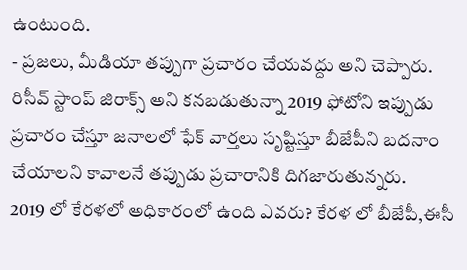ఉంటుంది.
- ప్రజలు, మీడియా తప్పుగా ప్రచారం చేయవద్దు అని చెప్పారు.
రిసీవ్ స్టాంప్ జిరాక్స్ అని కనబడుతున్నా 2019 ఫోటోని ఇప్పుడు ప్రచారం చేస్తూ జనాలలో ఫేక్ వార్తలు సృష్టిస్తూ బీజేపీని బదనాం చేయాలని కావాలనే తప్పుడు ప్రచారానికి దిగజారుతున్నరు.
2019 లో కేరళలో అధికారంలో ఉంది ఎవరు? కేరళ లో బీజేపీ,ఈసీ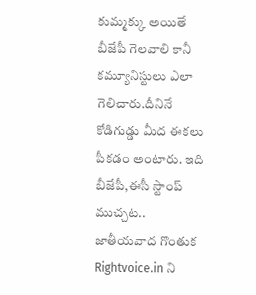కుమ్మక్కు అయితే బీజేపీ గెలవాలి కానీ కమ్యూనిస్టులు ఎలా గెలిచారు.దీనినే కోడిగుడ్డు మీద ఈకలు పీకడం అంటారు. ఇది బీజేపీ,ఈసీ స్టాంప్ ముచ్చట..
జాతీయవాద గొంతుక Rightvoice.in ని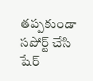తప్పకుండా సపోర్ట్ చేసి షేర్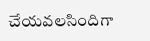చేయవలసిందిగా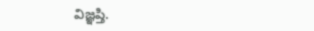విజ్ఞప్తి.